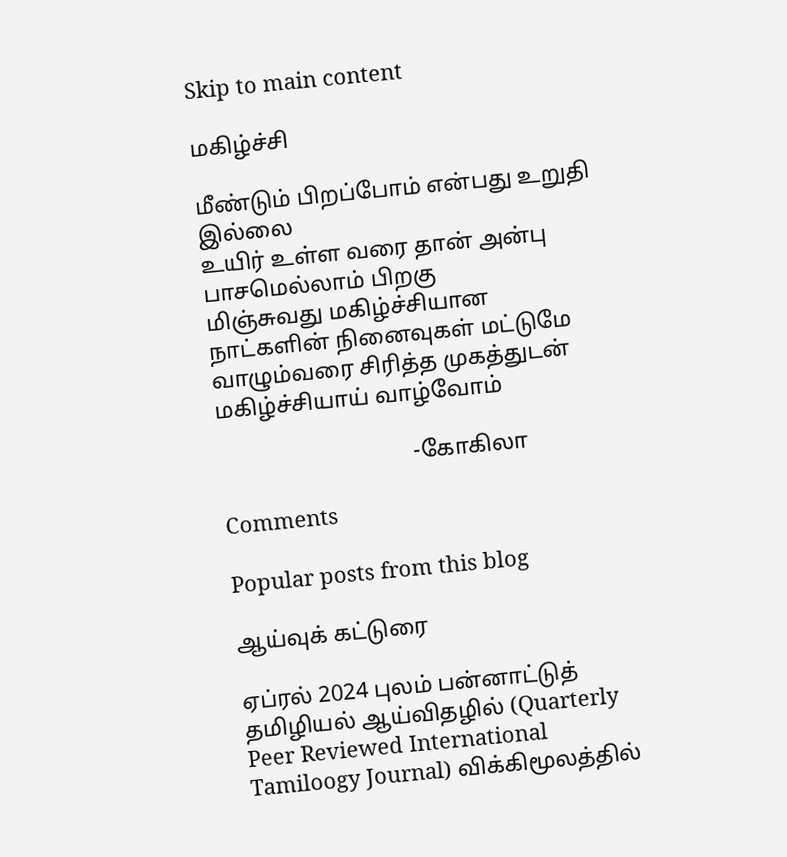Skip to main content

மகிழ்ச்சி

மீண்டும் பிறப்போம் என்பது உறுதி இல்லை
உயிர் உள்ள வரை தான் அன்பு பாசமெல்லாம் பிறகு
மிஞ்சுவது மகிழ்ச்சியான நாட்களின் நினைவுகள் மட்டுமே
வாழும்வரை சிரித்த முகத்துடன் மகிழ்ச்சியாய் வாழ்வோம்

                                  -கோகிலா

Comments

Popular posts from this blog

ஆய்வுக் கட்டுரை

ஏப்ரல் 2024 புலம் பன்னாட்டுத் தமிழியல் ஆய்விதழில் (Quarterly Peer Reviewed International Tamiloogy Journal) விக்கிமூலத்தில்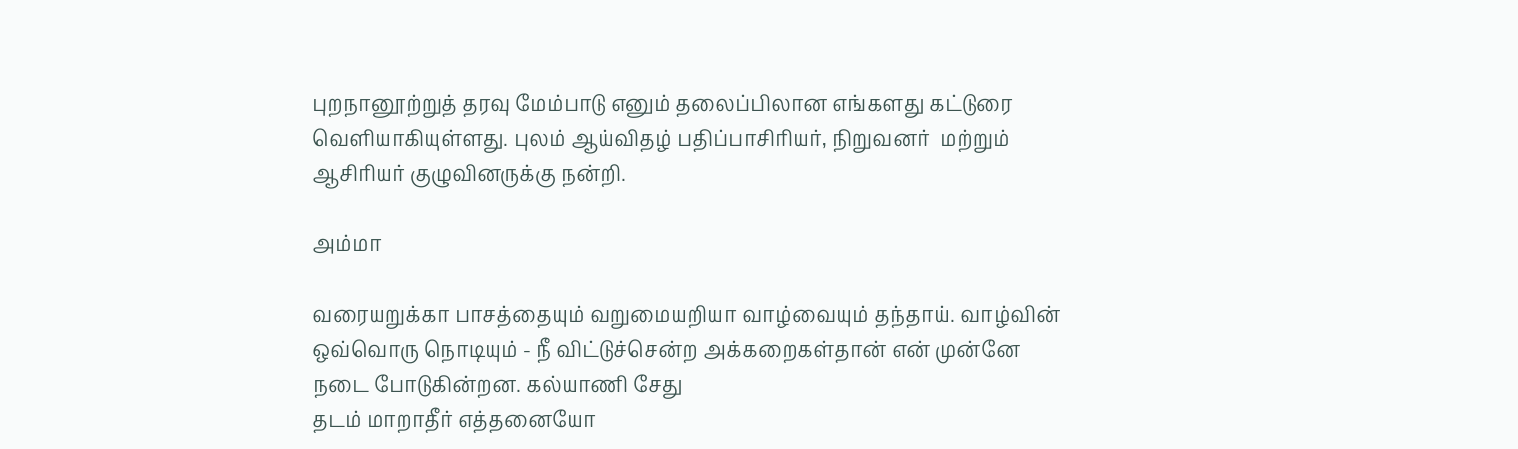புறநானூற்றுத் தரவு மேம்பாடு எனும் தலைப்பிலான எங்களது கட்டுரை வெளியாகியுள்ளது. புலம் ஆய்விதழ் பதிப்பாசிரியர், நிறுவனர்  மற்றும் ஆசிரியர் குழுவினருக்கு நன்றி.

அம்மா

வரையறுக்கா பாசத்தையும் வறுமையறியா வாழ்வையும் தந்தாய். வாழ்வின் ஒவ்வொரு நொடியும் - நீ விட்டுச்சென்ற அக்கறைகள்தான் என் முன்னே நடை போடுகின்றன. கல்யாணி சேது
தடம் மாறாதீர் எத்தனையோ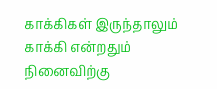காக்கிகள் இருந்தாலும் காக்கி என்றதும் நினைவிற்கு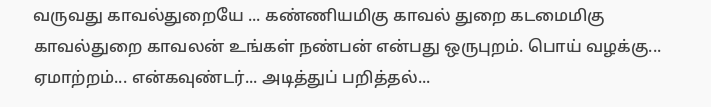வருவது காவல்துறையே ... கண்ணியமிகு காவல் துறை கடமைமிகு காவல்துறை காவலன் உங்கள் நண்பன் என்பது ஒருபுறம். பொய் வழக்கு... ஏமாற்றம்... என்கவுண்டர்... அடித்துப் பறித்தல்...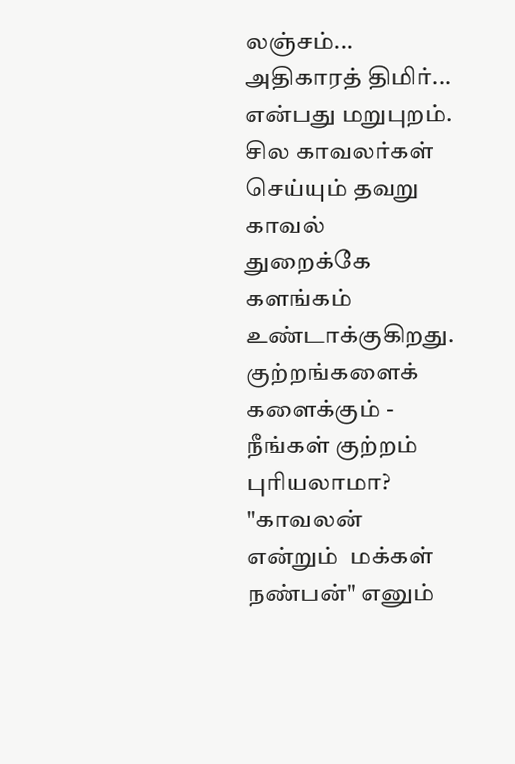லஞ்சம்... அதிகாரத் திமிர்... என்பது மறுபுறம். சில காவலர்கள் செய்யும் தவறு காவல் துறைக்கே களங்கம் உண்டாக்குகிறது. குற்றங்களைக்  களைக்கும் - நீங்கள் குற்றம் புரியலாமா? "காவலன் என்றும்  மக்கள் நண்பன்" எனும்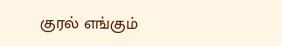குரல் எங்கும்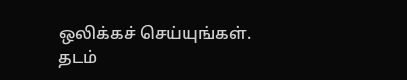ஒலிக்கச் செய்யுங்கள். தடம்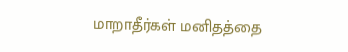மாறாதீர்கள் மனிதத்தை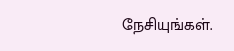நேசியுங்கள்.